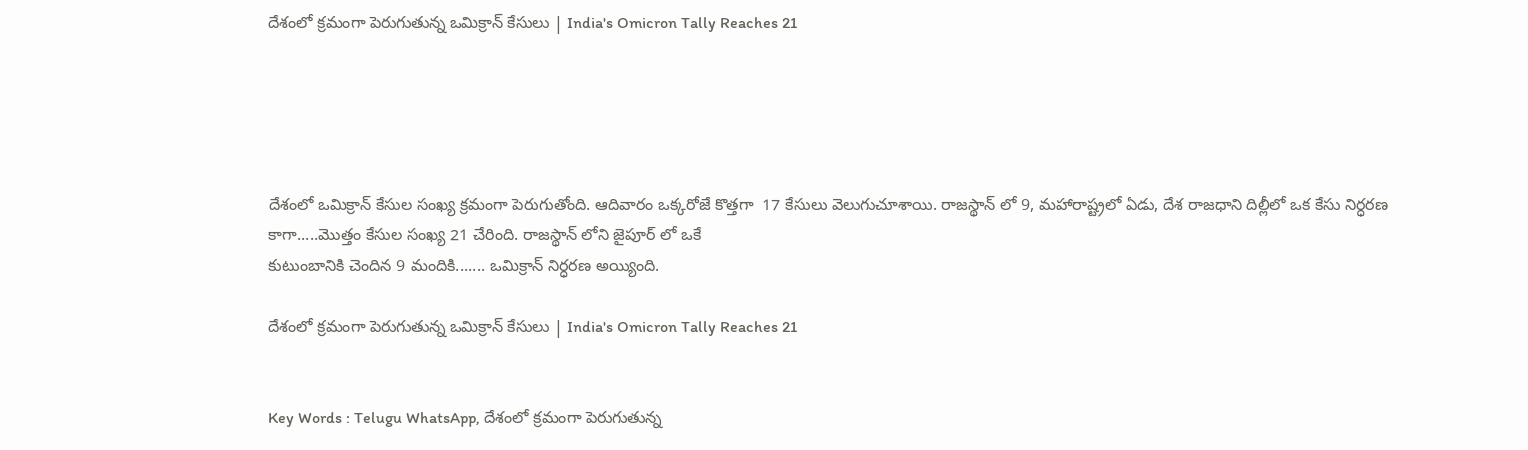దేశంలో క్రమంగా పెరుగుతున్న ఒమిక్రాన్ కేసులు | India's Omicron Tally Reaches 21





దేశంలో ఒమిక్రాన్ కేసుల సంఖ్య క్రమంగా పెరుగుతోంది. ఆదివారం ఒక్కరోజే కొత్తగా  17 కేసులు వెలుగుచూశాయి. రాజస్థాన్ లో 9, మహారాష్ట్రలో ఏడు, దేశ రాజధాని దిల్లీలో ఒక కేసు నిర్ధరణ కాగా.....మొత్తం కేసుల సంఖ్య 21 చేరింది. రాజస్థాన్ లోని జైపూర్ లో ఒకే
కుటుంబానికి చెందిన 9 మందికి....... ఒమిక్రాన్ నిర్ధరణ అయ్యింది.

దేశంలో క్రమంగా పెరుగుతున్న ఒమిక్రాన్ కేసులు | India's Omicron Tally Reaches 21


Key Words : Telugu WhatsApp, దేశంలో క్రమంగా పెరుగుతున్న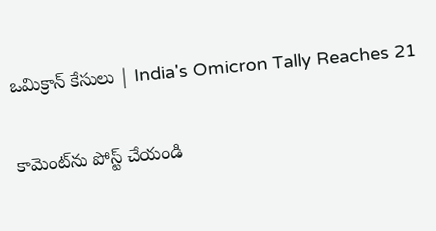ఒమిక్రాన్ కేసులు | India's Omicron Tally Reaches 21

కామెంట్‌ను పోస్ట్ చేయండి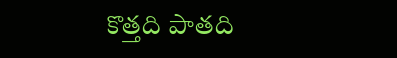కొత్తది పాతది